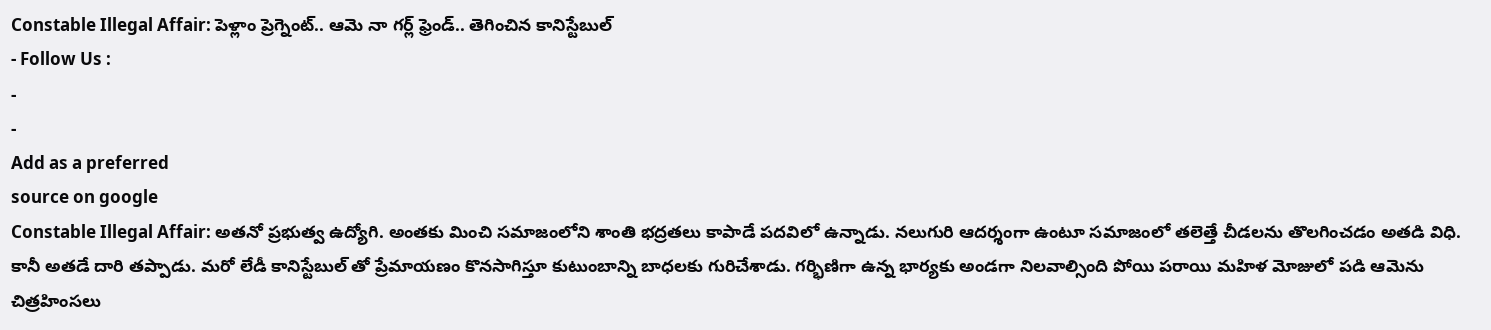Constable Illegal Affair: పెళ్లాం ప్రెగ్నెంట్.. ఆమె నా గర్ల్ ఫ్రెండ్.. తెగించిన కానిస్టేబుల్
- Follow Us :
-
-
Add as a preferred
source on google
Constable Illegal Affair: అతనో ప్రభుత్వ ఉద్యోగి. అంతకు మించి సమాజంలోని శాంతి భద్రతలు కాపాడే పదవిలో ఉన్నాడు. నలుగురి ఆదర్శంగా ఉంటూ సమాజంలో తలెత్తే చీడలను తొలగించడం అతడి విధి. కానీ అతడే దారి తప్పాడు. మరో లేడీ కానిస్టేబుల్ తో ప్రేమాయణం కొనసాగిస్తూ కుటుంబాన్ని బాధలకు గురిచేశాడు. గర్భిణిగా ఉన్న భార్యకు అండగా నిలవాల్సింది పోయి పరాయి మహిళ మోజులో పడి ఆమెను చిత్రహింసలు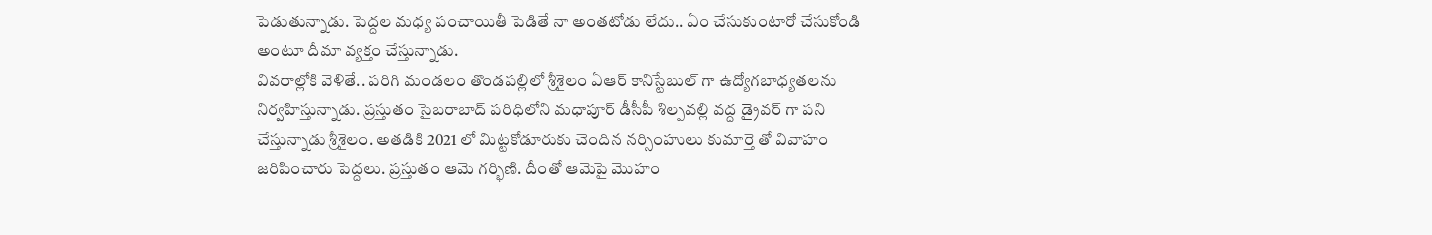పెడుతున్నాడు. పెద్దల మధ్య పంచాయితీ పెడితే నా అంతటోడు లేదు.. ఏం చేసుకుంటారో చేసుకోండి అంటూ దీమా వ్యక్తం చేస్తున్నాడు.
వివరాల్లోకి వెళితే.. పరిగి మండలం తొండపల్లిలో శ్రీశైలం ఏఆర్ కానిస్టేబుల్ గా ఉద్యోగబాధ్యతలను నిర్వహిస్తున్నాడు. ప్రస్తుతం సైబరాబాద్ పరిధిలోని మధాపూర్ డీసీపీ శిల్పవల్లి వద్ద డ్రైవర్ గా పని చేస్తున్నాడు శ్రీశైలం. అతడికి 2021 లో మిట్టకోడూరుకు చెందిన నర్సింహులు కుమార్తె తో వివాహం జరిపించారు పెద్దలు. ప్రస్తుతం ఆమె గర్భిణి. దీంతో ఆమెపై మొహం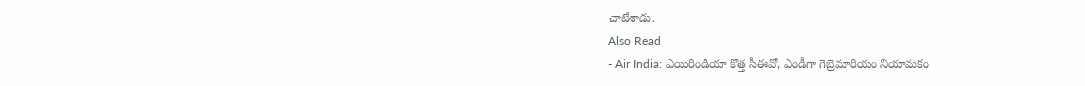చాటేశాడు.
Also Read
- Air India: ఎయిరిండియా కొత్త సీఈవో, ఎండీగా గెబ్రెమారియం నియామకం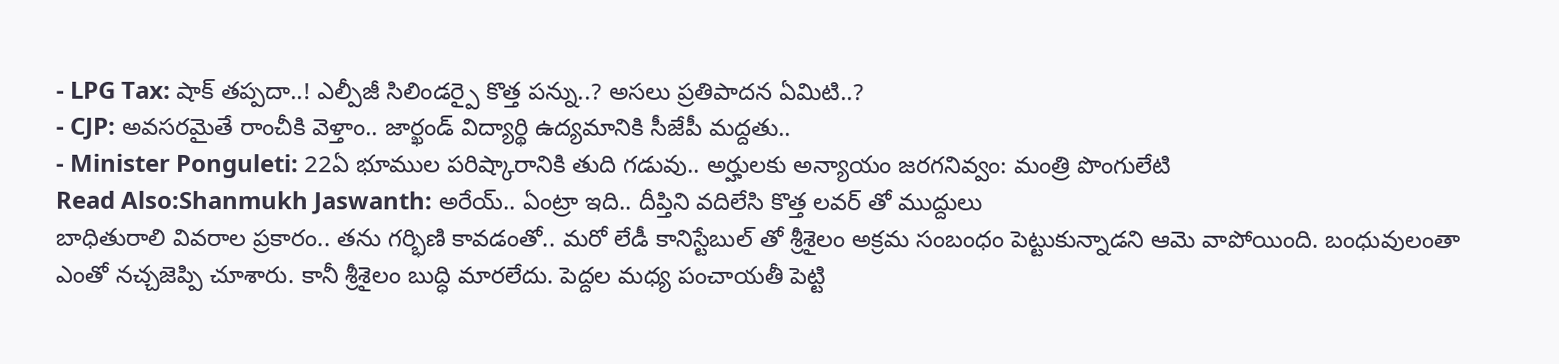- LPG Tax: షాక్ తప్పదా..! ఎల్పీజీ సిలిండర్పై కొత్త పన్ను..? అసలు ప్రతిపాదన ఏమిటి..?
- CJP: అవసరమైతే రాంచీకి వెళ్తాం.. జార్ఖండ్ విద్యార్థి ఉద్యమానికి సీజేపీ మద్దతు..
- Minister Ponguleti: 22ఏ భూముల పరిష్కారానికి తుది గడువు.. అర్హులకు అన్యాయం జరగనివ్వం: మంత్రి పొంగులేటి
Read Also:Shanmukh Jaswanth: అరేయ్.. ఏంట్రా ఇది.. దీప్తిని వదిలేసి కొత్త లవర్ తో ముద్దులు
బాధితురాలి వివరాల ప్రకారం.. తను గర్భిణి కావడంతో.. మరో లేడీ కానిస్టేబుల్ తో శ్రీశైలం అక్రమ సంబంధం పెట్టుకున్నాడని ఆమె వాపోయింది. బంధువులంతా ఎంతో నచ్చజెప్పి చూశారు. కానీ శ్రీశైలం బుద్ధి మారలేదు. పెద్దల మధ్య పంచాయతీ పెట్టి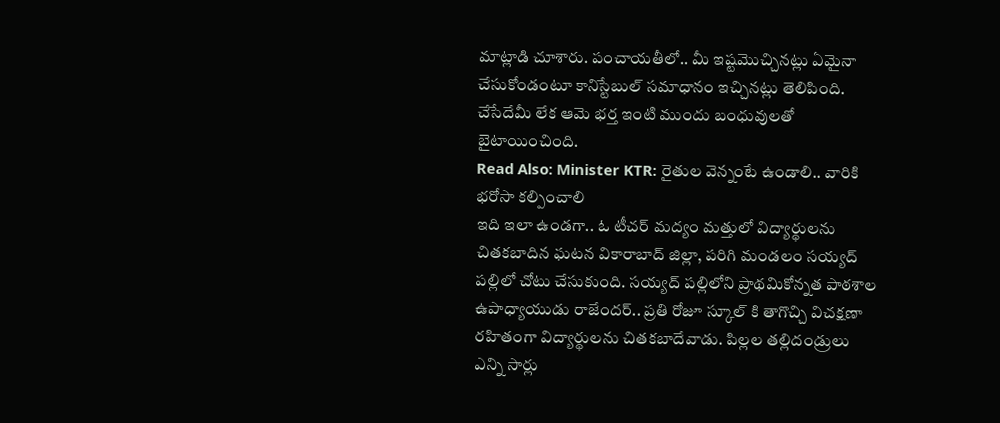మాట్లాడి చూశారు. పంచాయతీలో.. మీ ఇష్టమొచ్చినట్లు ఏమైనా చేసుకోండంటూ కానిస్టేబుల్ సమాధానం ఇచ్చినట్లు తెలిపింది. చేసేదేమీ లేక ఆమె భర్త ఇంటి ముందు బంధువులతో బైటాయించింది.
Read Also: Minister KTR: రైతుల వెన్నంటే ఉండాలి.. వారికి భరోసా కల్పించాలి
ఇది ఇలా ఉండగా.. ఓ టీచర్ మద్యం మత్తులో విద్యార్థులను చితకబాదిన ఘటన వికారాబాద్ జిల్లా, పరిగి మండలం సయ్యద్ పల్లిలో చోటు చేసుకుంది. సయ్యద్ పల్లిలోని ప్రాథమికోన్నత పాఠశాల ఉపాధ్యాయుడు రాజేందర్.. ప్రతి రోజూ స్కూల్ కి తాగొచ్చి విచక్షణా రహితంగా విద్యార్థులను చితకబాదేవాడు. పిల్లల తల్లిదండ్రులు ఎన్ని సార్లు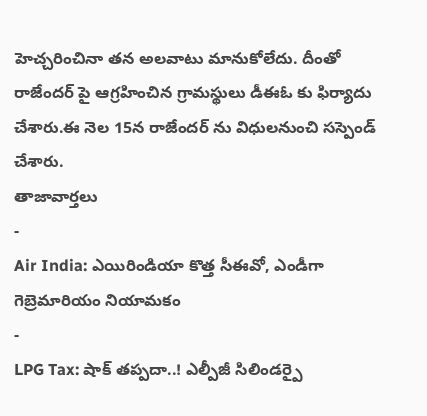హెచ్చరించినా తన అలవాటు మానుకోలేదు. దీంతో రాజేందర్ పై ఆగ్రహించిన గ్రామస్థులు డీఈఓ కు ఫిర్యాదు చేశారు.ఈ నెల 15న రాజేందర్ ను విధులనుంచి సస్పెండ్ చేశారు.
తాజావార్తలు
-
Air India: ఎయిరిండియా కొత్త సీఈవో, ఎండీగా గెబ్రెమారియం నియామకం
-
LPG Tax: షాక్ తప్పదా..! ఎల్పీజీ సిలిండర్పై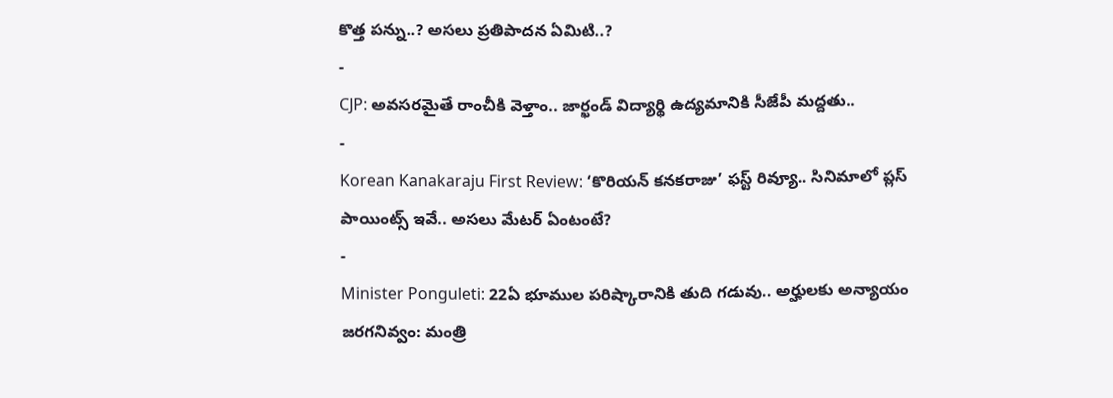కొత్త పన్ను..? అసలు ప్రతిపాదన ఏమిటి..?
-
CJP: అవసరమైతే రాంచీకి వెళ్తాం.. జార్ఖండ్ విద్యార్థి ఉద్యమానికి సీజేపీ మద్దతు..
-
Korean Kanakaraju First Review: ‘కొరియన్ కనకరాజు’ ఫస్ట్ రివ్యూ.. సినిమాలో ప్లస్ పాయింట్స్ ఇవే.. అసలు మేటర్ ఏంటంటే?
-
Minister Ponguleti: 22ఏ భూముల పరిష్కారానికి తుది గడువు.. అర్హులకు అన్యాయం జరగనివ్వం: మంత్రి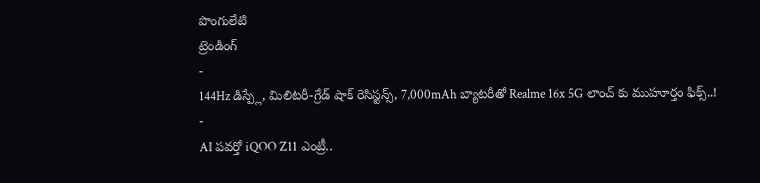పొంగులేటి
ట్రెండింగ్
-
144Hz డిస్ప్లే, మిలిటరీ-గ్రేడ్ షాక్ రెసిస్టన్స్, 7,000mAh బ్యాటరీతో Realme 16x 5G లాంచ్ కు ముహూర్తం ఫిక్స్..!
-
AI పవర్తో iQOO Z11 ఎంట్రీ..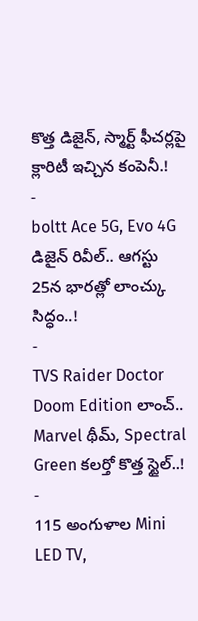కొత్త డిజైన్, స్మార్ట్ ఫీచర్లపై క్లారిటీ ఇచ్చిన కంపెనీ.!
-
boltt Ace 5G, Evo 4G డిజైన్ రివీల్.. ఆగస్టు 25న భారత్లో లాంచ్కు సిద్ధం..!
-
TVS Raider Doctor Doom Edition లాంచ్.. Marvel థీమ్, Spectral Green కలర్తో కొత్త స్టైల్..!
-
115 అంగుళాల Mini LED TV,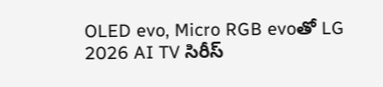OLED evo, Micro RGB evoతో LG 2026 AI TV సిరీస్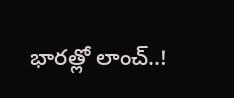భారత్లో లాంచ్..!